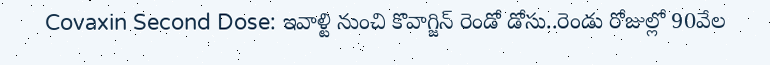Covaxin Second Dose: ఇవాళ్టి నుంచి కొవాగ్జిన్‌ రెండో డోసు..రెండు రోజుల్లో 90వేల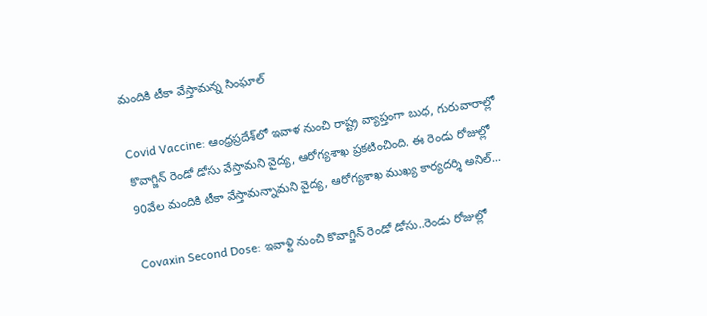మందికి టీకా వేస్తామన్న సింఘాల్‌

Covid Vaccine: ఆంధ్రప్రదేశ్‌లో ఇవాళ నుంచి రాష్ట్ర వ్యాప్తంగా బుధ, గురువారాల్లో కొవాగ్జిన్‌ రెండో డోసు వేస్తామని వైద్య, ఆరోగ్యశాఖ ప్రకటించింది. ఈ రెండు రోజుల్లో 90వేల మందికి టీకా వేస్తామన్నామని వైద్య, ఆరోగ్యశాఖ ముఖ్య కార్యదర్శి అనిల్‌...

Covaxin Second Dose: ఇవాళ్టి నుంచి కొవాగ్జిన్‌ రెండో డోసు..రెండు రోజుల్లో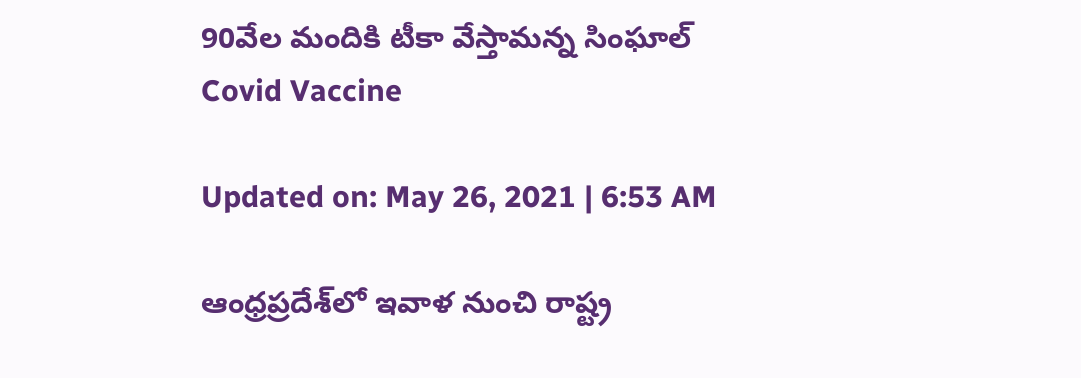90వేల మందికి టీకా వేస్తామన్న సింఘాల్‌
Covid Vaccine

Updated on: May 26, 2021 | 6:53 AM

ఆంధ్రప్రదేశ్‌లో ఇవాళ నుంచి రాష్ట్ర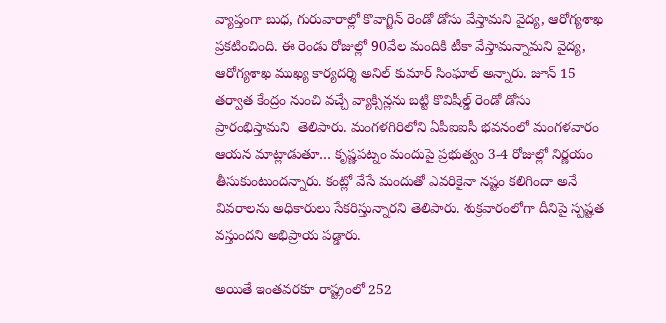వ్యాప్తంగా బుధ, గురువారాల్లో కొవాగ్జిన్‌ రెండో డోసు వేస్తామని వైద్య, ఆరోగ్యశాఖ ప్రకటించింది. ఈ రెండు రోజుల్లో 90వేల మందికి టీకా వేస్తామన్నామని వైద్య, ఆరోగ్యశాఖ ముఖ్య కార్యదర్శి అనిల్‌ కుమార్‌ సింఘాల్‌ అన్నారు. జూన్‌ 15 తర్వాత కేంద్రం నుంచి వచ్చే వ్యాక్సిన్లను బట్టి కొవిషీల్డ్‌ రెండో డోసు ప్రారంభిస్తామని  తెలిపారు. మంగళగిరిలోని ఏపీఐఐసీ భవనంలో మంగళవారం ఆయన మాట్లాడుతూ… కృష్ణపట్నం మందుపై ప్రభుత్వం 3-4 రోజుల్లో నిర్ణయం తీసుకుంటుందన్నారు. కంట్లో వేసే మందుతో ఎవరికైనా నష్టం కలిగిందా అనే వివరాలను అధికారులు సేకరిస్తున్నారని తెలిపారు. శుక్రవారంలోగా దీనిపై స్పష్టత వస్తుందని అభిప్రాయ పడ్డారు.

అయితే ఇంతవరకూ రాష్ట్రంలో 252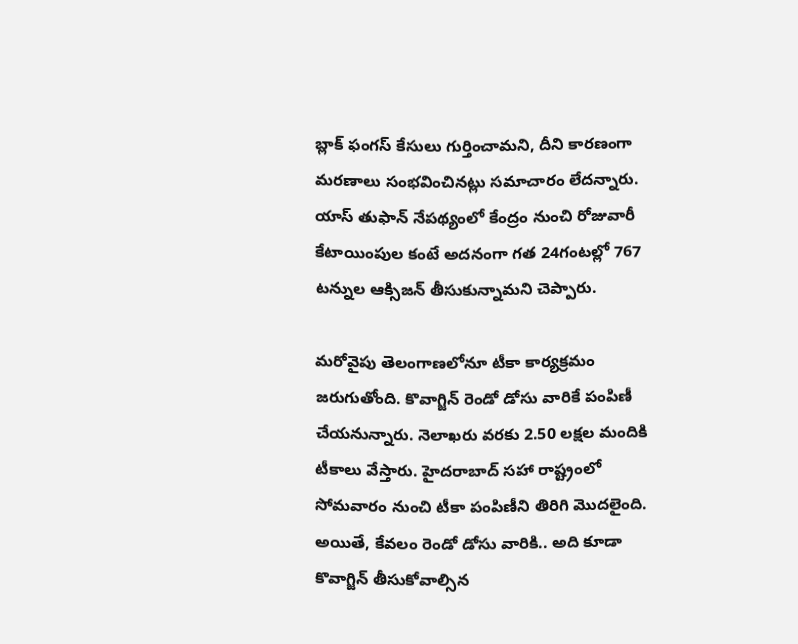బ్లాక్‌ ఫంగస్‌ కేసులు గుర్తించామని, దీని కారణంగా మరణాలు సంభవించినట్లు సమాచారం లేదన్నారు. యాస్‌ తుఫాన్‌ నేపథ్యంలో కేంద్రం నుంచి రోజువారీ కేటాయింపుల కంటే అదనంగా గత 24గంటల్లో 767 టన్నుల ఆక్సిజన్‌ తీసుకున్నామని చెప్పారు.

మరోవైపు తెలంగాణలోనూ టీకా కార్యక్రమం  జరుగుతోంది. కొవాగ్జిన్‌ రెండో డోసు వారికే పంపిణీ చేయనున్నారు. నెలాఖరు వరకు 2.50 లక్షల మందికి టీకాలు వేస్తారు. హైదరాబాద్‌ సహా రాష్ట్రంలో సోమవారం నుంచి టీకా పంపిణీని తిరిగి మొదలైంది. అయితే, కేవలం రెండో డోసు వారికి.. అది కూడా కొవాగ్జిన్‌ తీసుకోవాల్సిన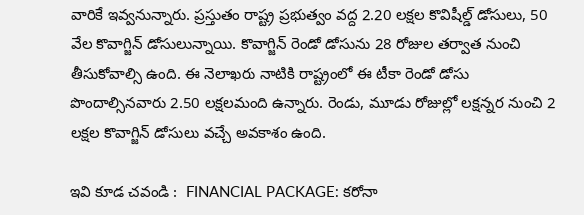వారికే ఇవ్వనున్నారు. ప్రస్తుతం రాష్ట్ర ప్రభుత్వం వద్ద 2.20 లక్షల కొవిషీల్డ్‌ డోసులు, 50 వేల కొవాగ్జిన్‌ డోసులున్నాయి. కొవాగ్జిన్‌ రెండో డోసును 28 రోజుల తర్వాత నుంచి తీసుకోవాల్సి ఉంది. ఈ నెలాఖరు నాటికి రాష్ట్రంలో ఈ టీకా రెండో డోసు పొందాల్సినవారు 2.50 లక్షలమంది ఉన్నారు. రెండు, మూడు రోజుల్లో లక్షన్నర నుంచి 2 లక్షల కొవాగ్జిన్‌ డోసులు వచ్చే అవకాశం ఉంది.

ఇవి కూడ చవండి :  FINANCIAL PACKAGE: కరోనా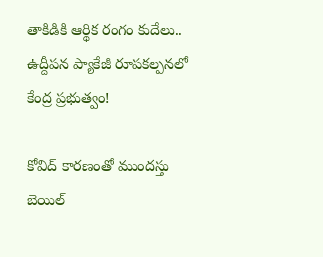తాకిడికి ఆర్థిక రంగం కుదేలు.. ఉద్దీపన ప్యాకేజీ రూపకల్పనలో కేంద్ర ప్రభుత్వం!

కోవిద్ కారణంతో ముందస్తు బెయిల్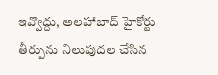ఇవ్వొద్దు, అలహాబాద్ హైకోర్టు తీర్పును నిలుపుదల చేసిన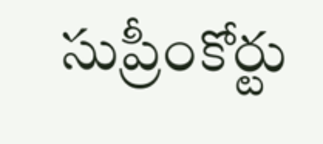సుప్రీంకోర్టు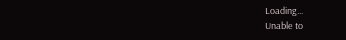Loading...
Unable to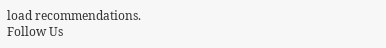load recommendations.
Follow Us